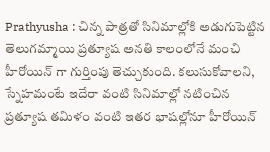Prathyusha : చిన్న పాత్రతో సినిమాల్లోకి అడుగుపెట్టిన తెలుగమ్మాయి ప్రత్యూష అనతి కాలంలోనే మంచి హీరోయిన్ గా గుర్తింపు తెచ్చుకుంది. కలుసుకోవాలని, స్నేహమంటే ఇదేరా వంటి సినిమాల్లో నటించిన ప్రత్యూష తమిళం వంటి ఇతర భాషల్లోనూ హీరోయిన్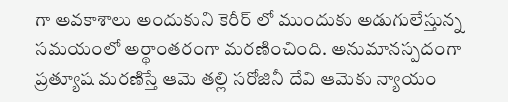గా అవకాశాలు అందుకుని కెరీర్ లో ముందుకు అడుగులేస్తున్న సమయంలో అర్థాంతరంగా మరణించింది. అనుమానస్పదంగా ప్రత్యూష మరణిస్తే ఆమె తల్లి సరోజినీ దేవి ఆమెకు న్యాయం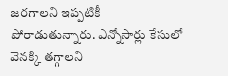జరగాలని ఇప్పటికీ పోరాడుతున్నారు. ఎన్నోసార్లు కేసులో వెనక్కి తగ్గాలని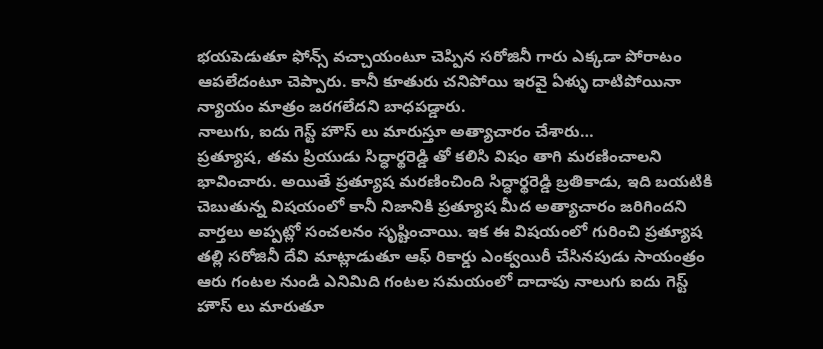భయపెడుతూ ఫోన్స్ వచ్చాయంటూ చెప్పిన సరోజినీ గారు ఎక్కడా పోరాటం ఆపలేదంటూ చెప్పారు. కానీ కూతురు చనిపోయి ఇరవై ఏళ్ళు దాటిపోయినా న్యాయం మాత్రం జరగలేదని బాధపడ్డారు.
నాలుగు, ఐదు గెస్ట్ హౌస్ లు మారుస్తూ అత్యాచారం చేశారు…
ప్రత్యూష, తమ ప్రియుడు సిద్ధార్థరెడ్డి తో కలిసి విషం తాగి మరణించాలని భావించారు. అయితే ప్రత్యూష మరణించింది సిద్ధార్థరెడ్డి బ్రతికాడు, ఇది బయటికి చెబుతున్న విషయంలో కానీ నిజానికి ప్రత్యూష మీద అత్యాచారం జరిగిందని వార్తలు అప్పట్లో సంచలనం సృష్టించాయి. ఇక ఈ విషయంలో గురించి ప్రత్యూష తల్లి సరోజినీ దేవి మాట్లాడుతూ ఆఫ్ రికార్డు ఎంక్వయిరీ చేసినపుడు సాయంత్రం ఆరు గంటల నుండి ఎనిమిది గంటల సమయంలో దాదాపు నాలుగు ఐదు గెస్ట్ హౌస్ లు మారుతూ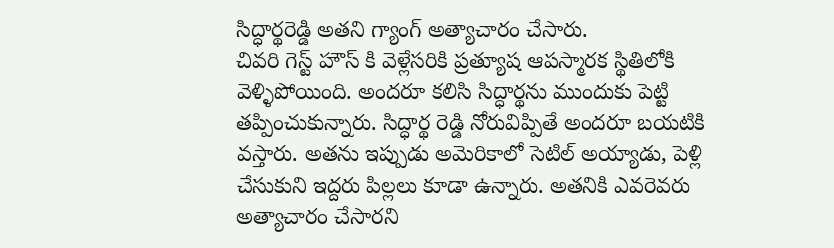సిద్ధార్థరెడ్డి అతని గ్యాంగ్ అత్యాచారం చేసారు.
చివరి గెస్ట్ హౌస్ కి వెళ్లేసరికి ప్రత్యూష ఆపస్మారక స్థితిలోకి వెళ్ళిపోయింది. అందరూ కలిసి సిద్ధార్థను ముందుకు పెట్టి తప్పించుకున్నారు. సిద్ధార్థ రెడ్డి నోరువిప్పితే అందరూ బయటికి వస్తారు. అతను ఇప్పుడు అమెరికాలో సెటిల్ అయ్యాడు, పెళ్లి చేసుకుని ఇద్దరు పిల్లలు కూడా ఉన్నారు. అతనికి ఎవరెవరు అత్యాచారం చేసారని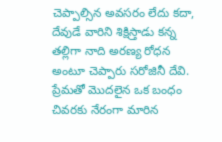చెప్పాల్సిన అవసరం లేదు కదా, దేవుడే వారిని శిక్షిస్తాడు కన్న తల్లిగా నాది అరణ్య రోధన అంటూ చెప్పారు సరోజినీ దేవి.
ప్రేమతో మొదలైన ఒక బంధం చివరకు నేరంగా మారిన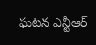ఘటన ఎన్టీఆర్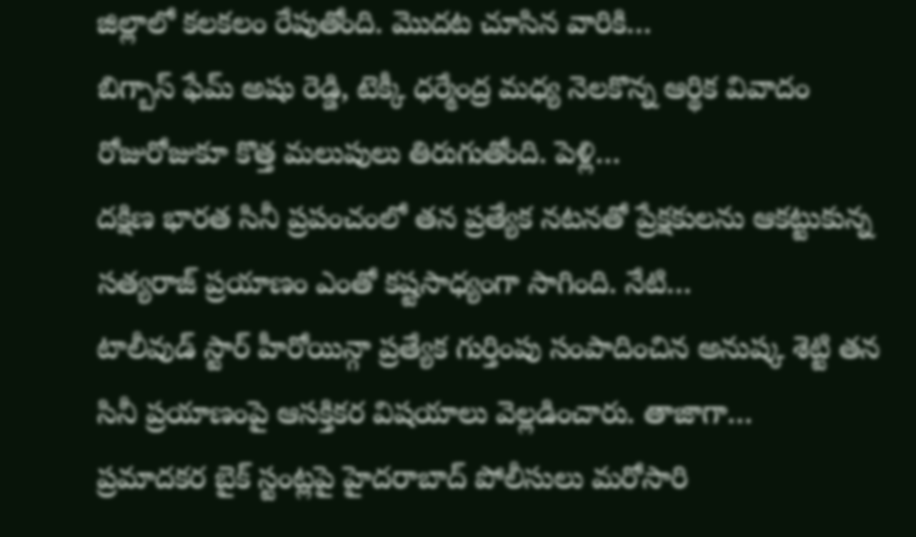జిల్లాలో కలకలం రేపుతోంది. మొదట చూసిన వారికి…
బిగ్బాస్ ఫేమ్ అషు రెడ్డి, టెక్కీ ధర్మేంద్ర మధ్య నెలకొన్న ఆర్థిక వివాదం రోజురోజుకూ కొత్త మలుపులు తిరుగుతోంది. పెళ్లి…
దక్షిణ భారత సినీ ప్రపంచంలో తన ప్రత్యేక నటనతో ప్రేక్షకులను ఆకట్టుకున్న సత్యరాజ్ ప్రయాణం ఎంతో కష్టసాధ్యంగా సాగింది. నేటి…
టాలీవుడ్ స్టార్ హీరోయిన్గా ప్రత్యేక గుర్తింపు సంపాదించిన అనుష్క శెట్టి తన సినీ ప్రయాణంపై ఆసక్తికర విషయాలు వెల్లడించారు. తాజాగా…
ప్రమాదకర బైక్ స్టంట్లపై హైదరాబాద్ పోలీసులు మరోసారి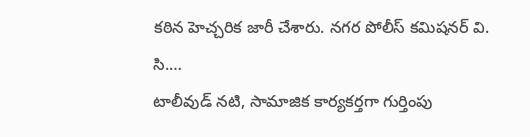కఠిన హెచ్చరిక జారీ చేశారు. నగర పోలీస్ కమిషనర్ వి. సి.…
టాలీవుడ్ నటి, సామాజిక కార్యకర్తగా గుర్తింపు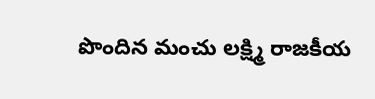పొందిన మంచు లక్ష్మి రాజకీయ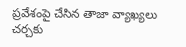ప్రవేశంపై చేసిన తాజా వ్యాఖ్యలు చర్చకు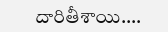దారితీశాయి.…